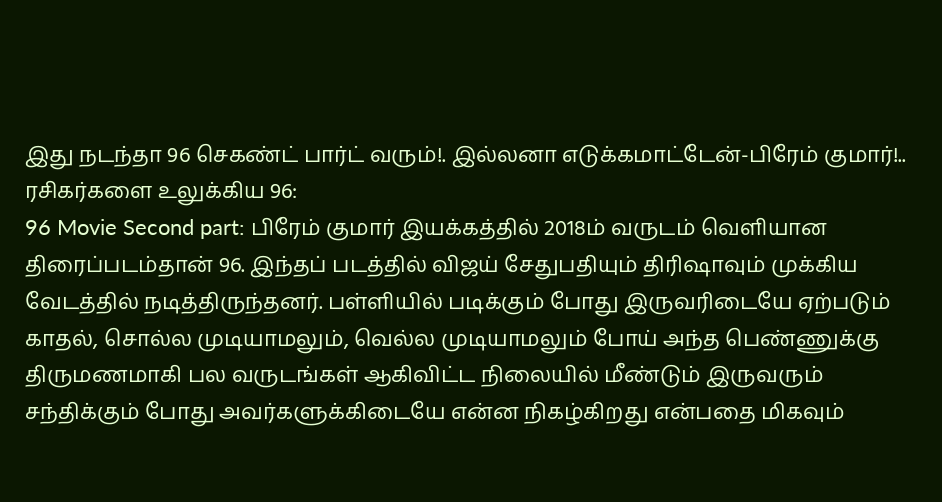இது நடந்தா 96 செகண்ட் பார்ட் வரும்!. இல்லனா எடுக்கமாட்டேன்-பிரேம் குமார்!..
ரசிகர்களை உலுக்கிய 96:
96 Movie Second part: பிரேம் குமார் இயக்கத்தில் 2018ம் வருடம் வெளியான திரைப்படம்தான் 96. இந்தப் படத்தில் விஜய் சேதுபதியும் திரிஷாவும் முக்கிய வேடத்தில் நடித்திருந்தனர். பள்ளியில் படிக்கும் போது இருவரிடையே ஏற்படும் காதல், சொல்ல முடியாமலும், வெல்ல முடியாமலும் போய் அந்த பெண்ணுக்கு திருமணமாகி பல வருடங்கள் ஆகிவிட்ட நிலையில் மீண்டும் இருவரும் சந்திக்கும் போது அவர்களுக்கிடையே என்ன நிகழ்கிறது என்பதை மிகவும்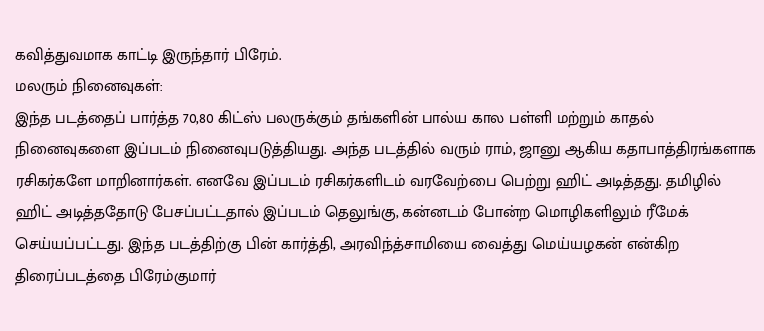கவித்துவமாக காட்டி இருந்தார் பிரேம்.
மலரும் நினைவுகள்:
இந்த படத்தைப் பார்த்த 70,80 கிட்ஸ் பலருக்கும் தங்களின் பால்ய கால பள்ளி மற்றும் காதல் நினைவுகளை இப்படம் நினைவுபடுத்தியது. அந்த படத்தில் வரும் ராம், ஜானு ஆகிய கதாபாத்திரங்களாக ரசிகர்களே மாறினார்கள். எனவே இப்படம் ரசிகர்களிடம் வரவேற்பை பெற்று ஹிட் அடித்தது. தமிழில் ஹிட் அடித்ததோடு பேசப்பட்டதால் இப்படம் தெலுங்கு, கன்னடம் போன்ற மொழிகளிலும் ரீமேக் செய்யப்பட்டது. இந்த படத்திற்கு பின் கார்த்தி, அரவிந்த்சாமியை வைத்து மெய்யழகன் என்கிற திரைப்படத்தை பிரேம்குமார்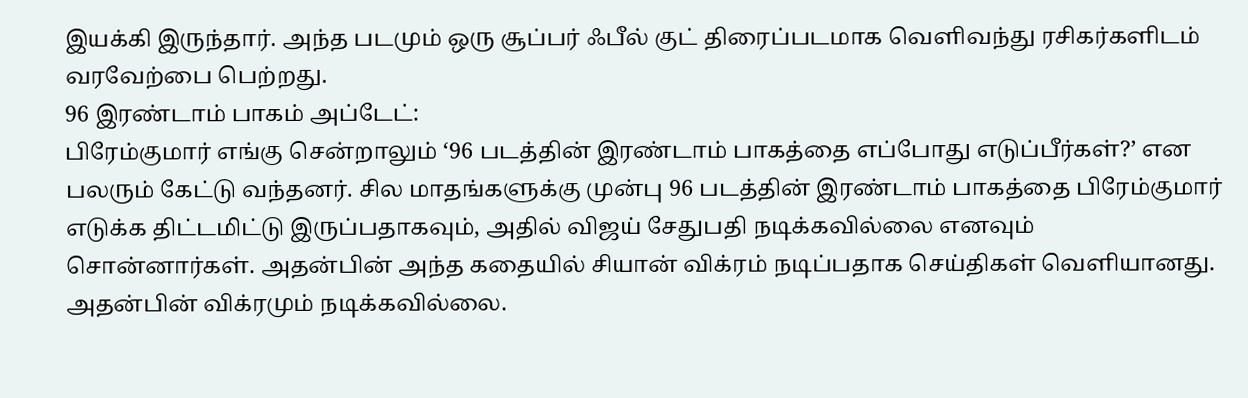இயக்கி இருந்தார். அந்த படமும் ஒரு சூப்பர் ஃபீல் குட் திரைப்படமாக வெளிவந்து ரசிகர்களிடம் வரவேற்பை பெற்றது.
96 இரண்டாம் பாகம் அப்டேட்:
பிரேம்குமார் எங்கு சென்றாலும் ‘96 படத்தின் இரண்டாம் பாகத்தை எப்போது எடுப்பீர்கள்?’ என பலரும் கேட்டு வந்தனர். சில மாதங்களுக்கு முன்பு 96 படத்தின் இரண்டாம் பாகத்தை பிரேம்குமார் எடுக்க திட்டமிட்டு இருப்பதாகவும், அதில் விஜய் சேதுபதி நடிக்கவில்லை எனவும் சொன்னார்கள். அதன்பின் அந்த கதையில் சியான் விக்ரம் நடிப்பதாக செய்திகள் வெளியானது. அதன்பின் விக்ரமும் நடிக்கவில்லை.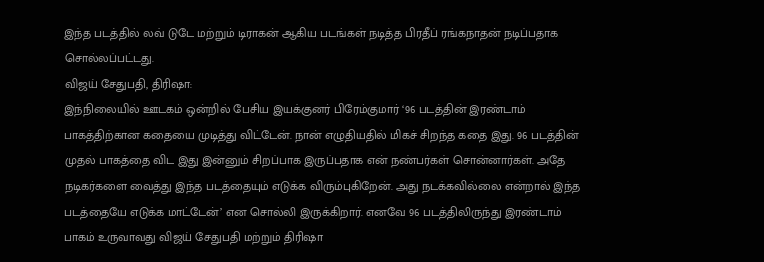இந்த படத்தில் லவ் டுடே மற்றும் டிராகன் ஆகிய படங்கள் நடித்த பிரதீப் ரங்கநாதன் நடிப்பதாக சொல்லப்பட்டது.
விஜய் சேதுபதி, திரிஷா:
இந்நிலையில் ஊடகம் ஒன்றில் பேசிய இயக்குனர் பிரேம்குமார் ‘96 படத்தின் இரண்டாம் பாகத்திற்கான கதையை முடித்து விட்டேன். நான் எழுதியதில் மிகச் சிறந்த கதை இது. 96 படத்தின் முதல் பாகத்தை விட இது இன்னும் சிறப்பாக இருப்பதாக என் நண்பர்கள் சொன்னார்கள். அதே நடிகர்களை வைத்து இந்த படத்தையும் எடுக்க விரும்புகிறேன். அது நடக்கவில்லை என்றால் இந்த படத்தையே எடுக்க மாட்டேன்’ என சொல்லி இருக்கிறார். எனவே 96 படத்திலிருந்து இரண்டாம் பாகம் உருவாவது விஜய் சேதுபதி மற்றும் திரிஷா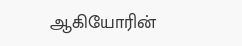ஆகியோரின்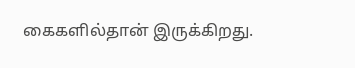கைகளில்தான் இருக்கிறது.